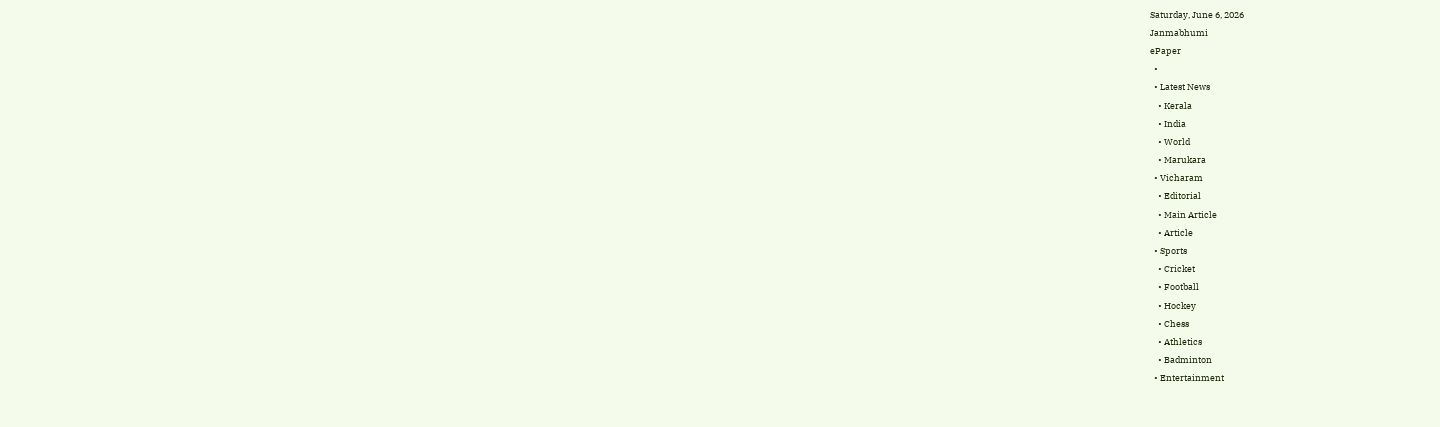Saturday, June 6, 2026
Janmabhumi
ePaper
  •
  • Latest News
    • Kerala
    • India
    • World
    • Marukara
  • Vicharam
    • Editorial
    • Main Article
    • Article
  • Sports
    • Cricket
    • Football
    • Hockey
    • Chess
    • Athletics
    • Badminton
  • Entertainment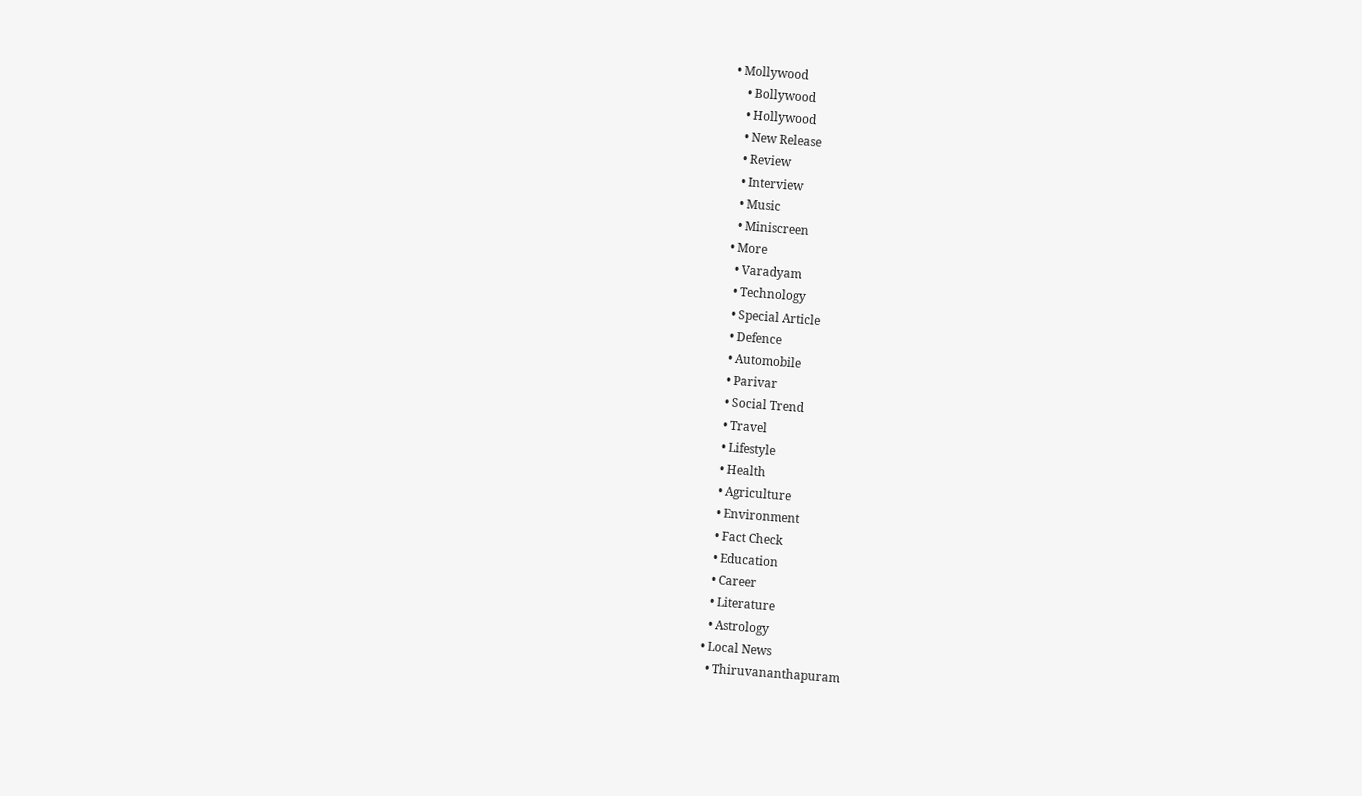• Mollywood
    • Bollywood
    • Hollywood
    • New Release
    • Review
    • Interview
    • Music
    • Miniscreen
  • More
    • Varadyam
    • Technology
    • Special Article
    • Defence
    • Automobile
    • Parivar
    • Social Trend
    • Travel
    • Lifestyle
    • Health
    • Agriculture
    • Environment
    • Fact Check
    • Education
    • Career
    • Literature
    • Astrology
  • Local News
    • Thiruvananthapuram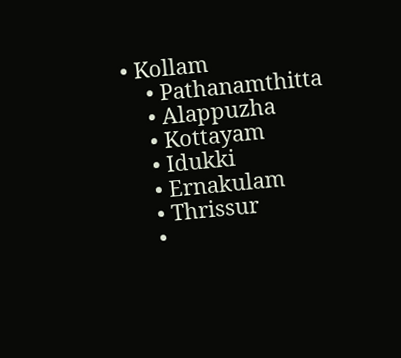• Kollam
    • Pathanamthitta
    • Alappuzha
    • Kottayam
    • Idukki
    • Ernakulam
    • Thrissur
    •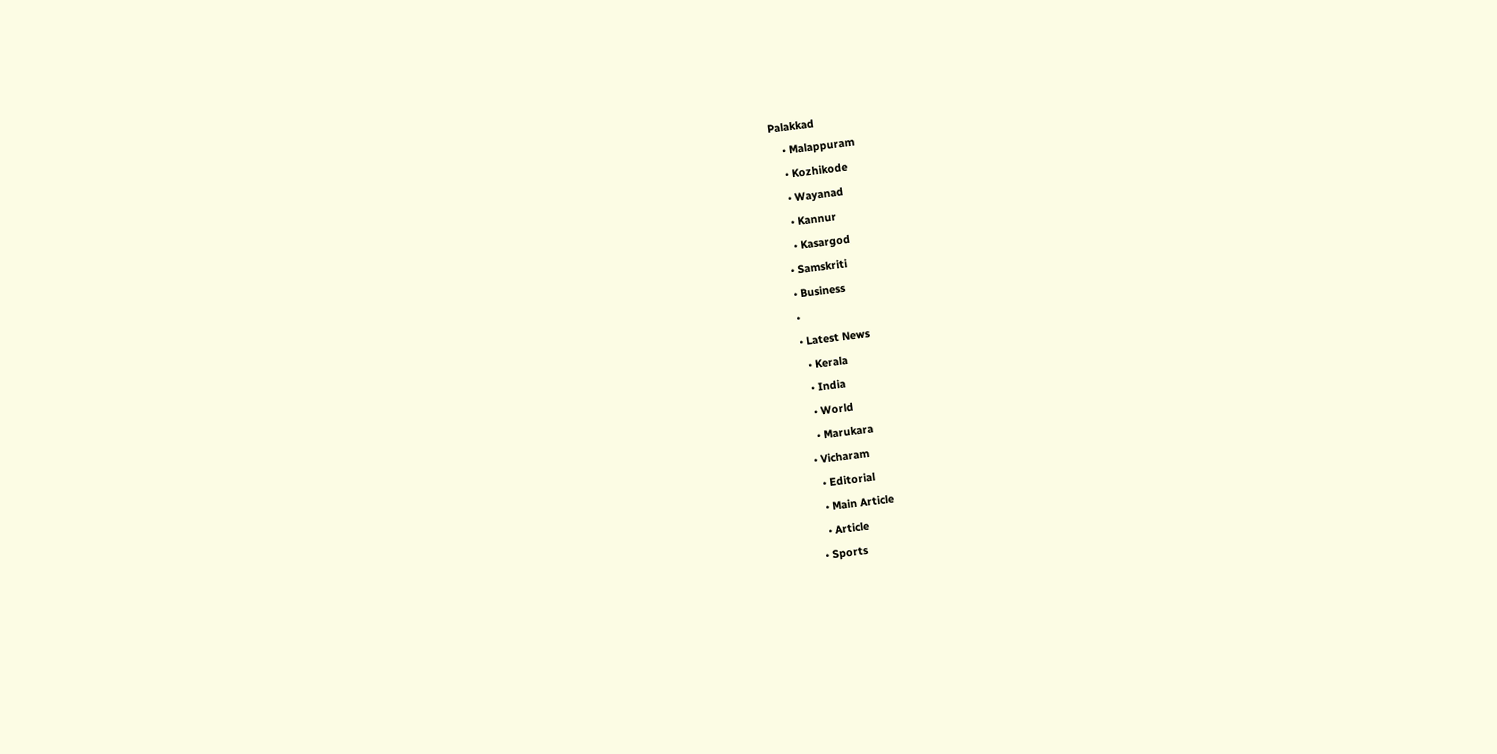Palakkad
    • Malappuram
    • Kozhikode
    • Wayanad
    • Kannur
    • Kasargod
  • Samskriti
  • Business
  •
  • Latest News
    • Kerala
    • India
    • World
    • Marukara
  • Vicharam
    • Editorial
    • Main Article
    • Article
  • Sports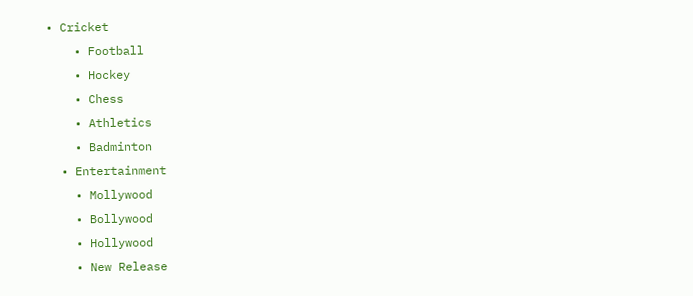• Cricket
    • Football
    • Hockey
    • Chess
    • Athletics
    • Badminton
  • Entertainment
    • Mollywood
    • Bollywood
    • Hollywood
    • New Release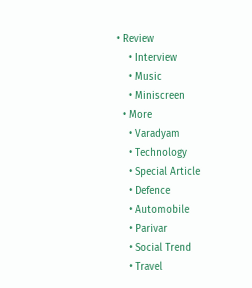• Review
    • Interview
    • Music
    • Miniscreen
  • More
    • Varadyam
    • Technology
    • Special Article
    • Defence
    • Automobile
    • Parivar
    • Social Trend
    • Travel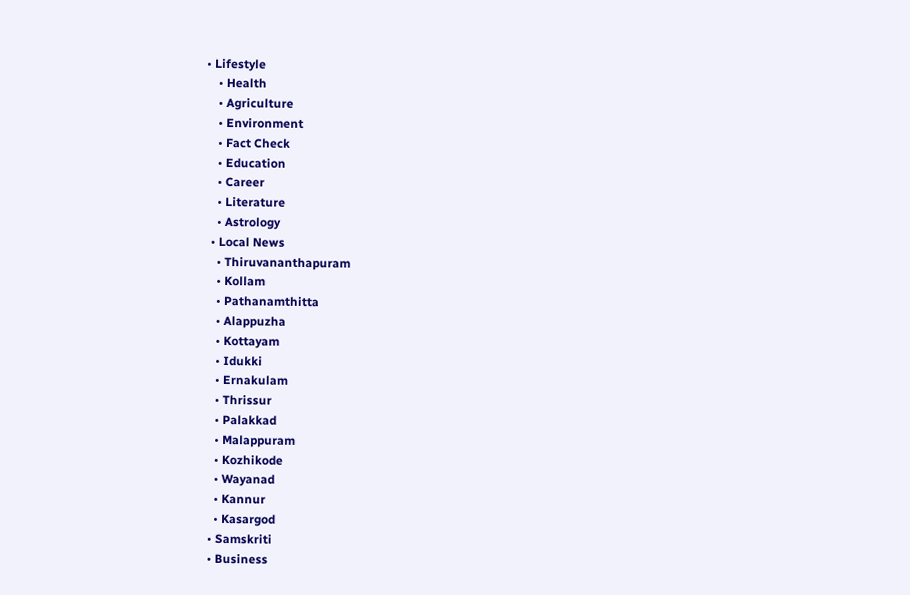• Lifestyle
    • Health
    • Agriculture
    • Environment
    • Fact Check
    • Education
    • Career
    • Literature
    • Astrology
  • Local News
    • Thiruvananthapuram
    • Kollam
    • Pathanamthitta
    • Alappuzha
    • Kottayam
    • Idukki
    • Ernakulam
    • Thrissur
    • Palakkad
    • Malappuram
    • Kozhikode
    • Wayanad
    • Kannur
    • Kasargod
  • Samskriti
  • Business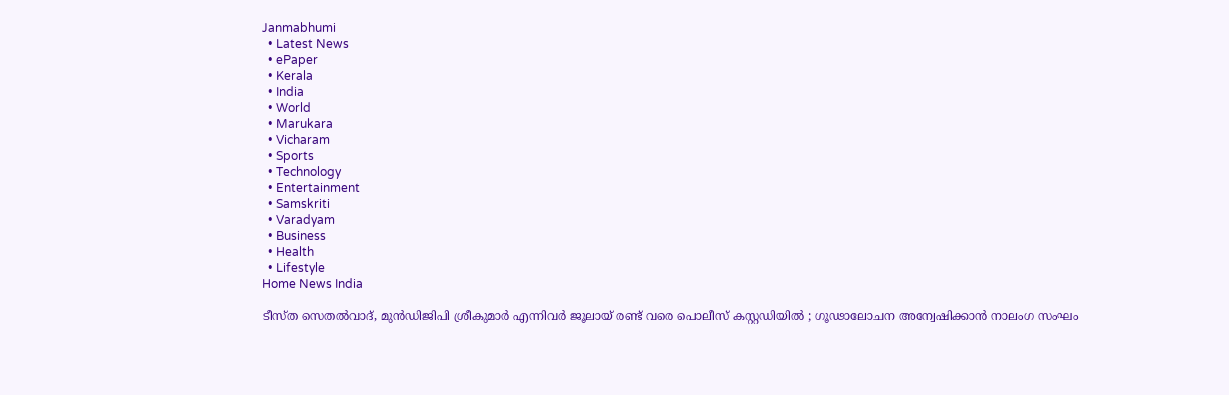Janmabhumi
  • Latest News
  • ePaper
  • Kerala
  • India
  • World
  • Marukara
  • Vicharam
  • Sports
  • Technology
  • Entertainment
  • Samskriti
  • Varadyam
  • Business
  • Health
  • Lifestyle
Home News India

ടീസ്ത സെതല്‍വാദ്, മുന്‍ഡിജിപി ശ്രീകുമാര്‍ എന്നിവര്‍ ജൂലായ് രണ്ട് വരെ പൊലീസ് കസ്റ്റ‍ഡിയില്‍ ; ഗൂഢാലോചന അന്വേഷിക്കാന്‍ നാലംഗ സംഘം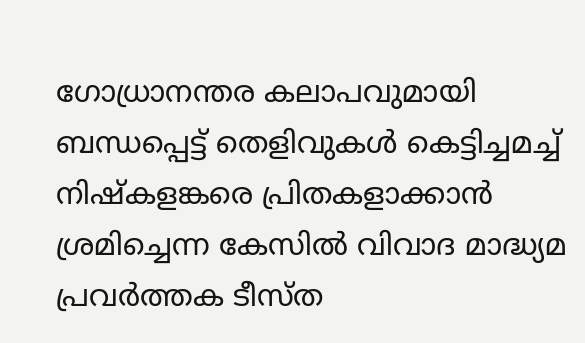ഗോധ്രാനന്തര കലാപവുമായി ബന്ധപ്പെട്ട് തെളിവുകള്‍ കെട്ടിച്ചമച്ച് നിഷ്കളങ്കരെ പ്രിതകളാക്കാന്‍ ശ്രമിച്ചെന്ന കേസില്‍ വിവാദ മാദ്ധ്യമ പ്രവർത്തക ടീസ്ത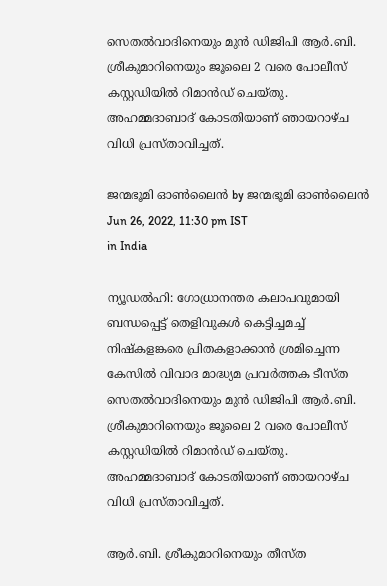സെതൽവാദിനെയും മുന്‍ ഡിജിപി ആര്‍.ബി. ശ്രീകുമാറിനെയും ജൂലൈ 2 വരെ പോലീസ് കസ്റ്റഡിയിൽ റിമാൻഡ് ചെയ്തു. അഹമ്മദാബാദ് കോടതിയാണ് ഞായറാഴ്ച വിധി പ്രസ്താവിച്ചത്.

ജന്മഭൂമി ഓണ്‍ലൈന്‍ by ജന്മഭൂമി ഓണ്‍ലൈന്‍
Jun 26, 2022, 11:30 pm IST
in India

ന്യൂഡൽഹി: ഗോധ്രാനന്തര കലാപവുമായി ബന്ധപ്പെട്ട് തെളിവുകള്‍ കെട്ടിച്ചമച്ച് നിഷ്കളങ്കരെ പ്രിതകളാക്കാന്‍ ശ്രമിച്ചെന്ന കേസില്‍ വിവാദ മാദ്ധ്യമ പ്രവർത്തക ടീസ്ത സെതൽവാദിനെയും മുന്‍ ഡിജിപി ആര്‍.ബി. ശ്രീകുമാറിനെയും ജൂലൈ 2 വരെ പോലീസ് കസ്റ്റഡിയിൽ റിമാൻഡ് ചെയ്തു. അഹമ്മദാബാദ് കോടതിയാണ് ഞായറാഴ്ച വിധി പ്രസ്താവിച്ചത്.

ആര്‍.ബി. ശ്രീകുമാറിനെയും തീസ്ത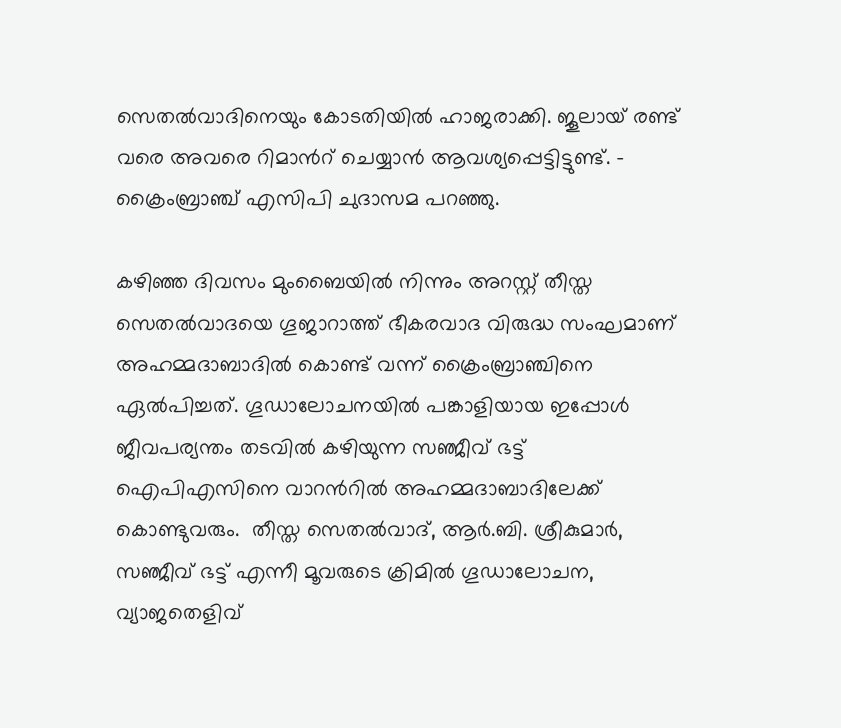സെതല്‍വാദിനെയും കോടതിയില്‍ ഹാജരാക്കി. ജൂലായ് രണ്ട് വരെ അവരെ റിമാന്‍റ് ചെയ്യാന്‍ ആവശ്യപ്പെട്ടിട്ടുണ്ട്. – ക്രൈംബ്രാഞ്ച് എസിപി ചുദാസമ പറഞ്ഞു.

കഴിഞ്ഞ ദിവസം മുംബൈയില്‍ നിന്നും അറസ്റ്റ് തീസ്ത സെതല്‍വാദയെ ഗൂജാറാത്ത് ഭീകരവാദ വിരുദ്ധ സംഘമാണ് അഹമ്മദാബാദില്‍ കൊണ്ട് വന്ന് ക്രൈംബ്രാഞ്ചിനെ ഏല്‍പിച്ചത്. ഗൂഡാലോചനയില്‍ പങ്കാളിയായ ഇപ്പോള്‍ ജീവപര്യന്തം തടവില്‍ കഴിയുന്ന സഞ്ജീവ് ഭട്ട് ഐപിഎസിനെ വാറന്‍റില്‍ അഹമ്മദാബാദിലേക്ക് കൊണ്ടുവരും.  തീസ്ത സെതല്‍വാദ്, ആര്‍.ബി. ശ്രീകുമാര്‍, സഞ്ജീവ് ഭട്ട് എന്നീ മൂവരുടെ ക്രിമില്‍ ഗൂഡാലോചന, വ്യാജതെളിവ്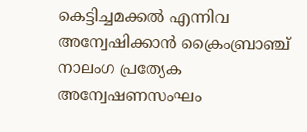കെട്ടിച്ചമക്കല്‍ എന്നിവ അന്വേഷിക്കാന്‍ ക്രൈംബ്രാഞ്ച് നാലംഗ പ്രത്യേക അന്വേഷണസംഘം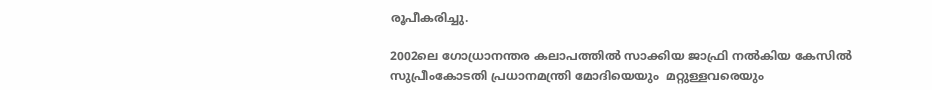രൂപീകരിച്ചു.

2002ലെ ഗോധ്രാനന്തര കലാപത്തില്‍ സാക്കിയ ജാഫ്രി നല്‍കിയ കേസില്‍ സുപ്രീംകോടതി പ്രധാനമന്ത്രി മോദിയെയും  മറ്റുള്ളവരെയും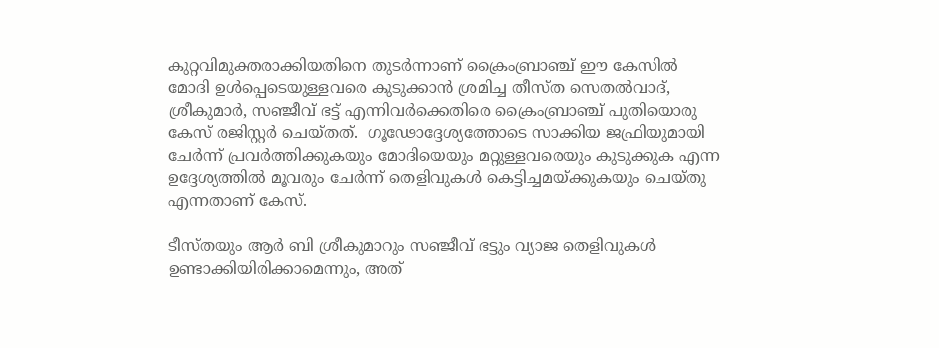കുറ്റവിമുക്തരാക്കിയതിനെ തുടര്‍ന്നാണ് ക്രൈംബ്രാഞ്ച് ഈ കേസില്‍ മോദി ഉള്‍പ്പെടെയുള്ളവരെ കുടുക്കാന്‍ ശ്രമിച്ച തീസ്ത സെതല്‍വാദ്, ശ്രീകുമാര്‍, സഞ്ജീവ് ഭട്ട് എന്നിവര്‍ക്കെതിരെ ക്രൈംബ്രാഞ്ച് പുതിയൊരു കേസ് രജിസ്റ്റര്‍ ചെയ്തത്.  ഗൂഢോദ്ദേശ്യത്തോടെ സാക്കിയ ജഫ്രിയുമായി ചേർന്ന് പ്രവർത്തിക്കുകയും മോദിയെയും മറ്റുള്ളവരെയും കുടുക്കുക എന്ന ഉദ്ദേശ്യത്തില്‍ മൂവരും ചേര്‍ന്ന് തെളിവുകള്‍ കെട്ടിച്ചമയ്‌ക്കുകയും ചെയ്തു എന്നതാണ് കേസ്.

ടീസ്തയും ആർ ബി ശ്രീകുമാറും സഞ്ജീവ് ഭട്ടും വ്യാജ തെളിവുകൾ ഉണ്ടാക്കിയിരിക്കാമെന്നും, അത്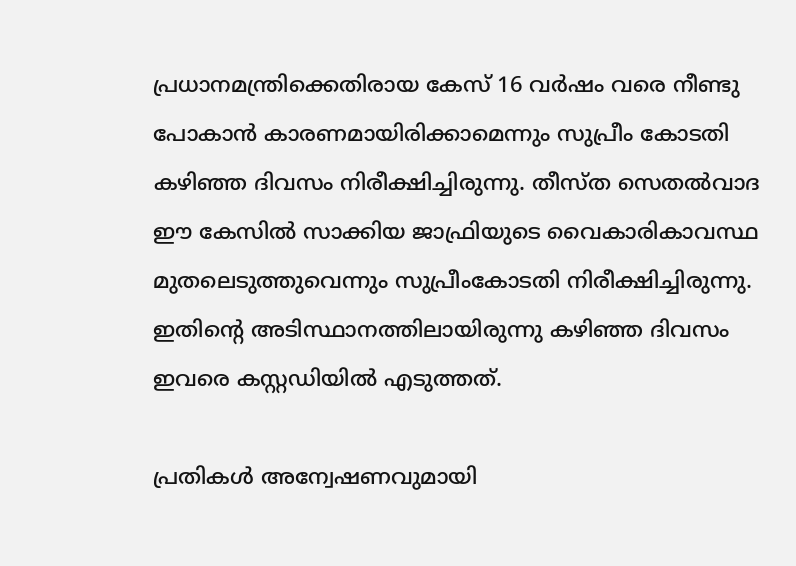പ്രധാനമന്ത്രിക്കെതിരായ കേസ് 16 വർഷം വരെ നീണ്ടു പോകാൻ കാരണമായിരിക്കാമെന്നും സുപ്രീം കോടതി കഴിഞ്ഞ ദിവസം നിരീക്ഷിച്ചിരുന്നു. തീസ്ത സെതല്‍വാദ ഈ കേസില്‍ സാക്കിയ ജാഫ്രിയുടെ വൈകാരികാവസ്ഥ മുതലെടുത്തുവെന്നും സുപ്രീംകോടതി നിരീക്ഷിച്ചിരുന്നു. ഇതിന്റെ അടിസ്ഥാനത്തിലായിരുന്നു കഴിഞ്ഞ ദിവസം ഇവരെ കസ്റ്റഡിയിൽ എടുത്തത്.

പ്രതികൾ അന്വേഷണവുമായി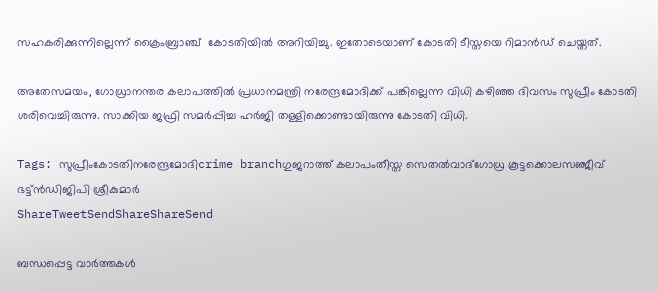സഹകരിക്കുന്നില്ലെന്ന് ക്രൈംബ്രാഞ്ച്  കോടതിയിൽ അറിയിച്ചു. ഇതോടെയാണ് കോടതി ടീസ്തയെ റിമാൻഡ് ചെയ്തത്.

അതേസമയം, ഗോധ്രാനന്തര കലാപത്തിൽ പ്രധാനമന്ത്രി നരേന്ദ്രമോദിക്ക് പങ്കില്ലെന്ന വിധി കഴിഞ്ഞ ദിവസം സുപ്രീം കോടതി ശരിവെച്ചിരുന്നു. സാക്കിയ ജഫ്രി സമർപ്പിച്ച ഹർജി തള്ളിക്കൊണ്ടായിരുന്നു കോടതി വിധി.

Tags: സുപ്രീംകോടതിനരേന്ദ്രമോദിcrime branchഗുജറാത്ത് കലാപംതീസ്ത സെതല്‍വാദ്ഗോധ്ര കൂട്ടക്കൊലസഞ്ജീവ് ഭട്ട്ന്‍ഡിജിപി ശ്രീകുമാര്‍
ShareTweetSendShareShareSend

ബന്ധപ്പെട്ട വാര്‍ത്തകള്‍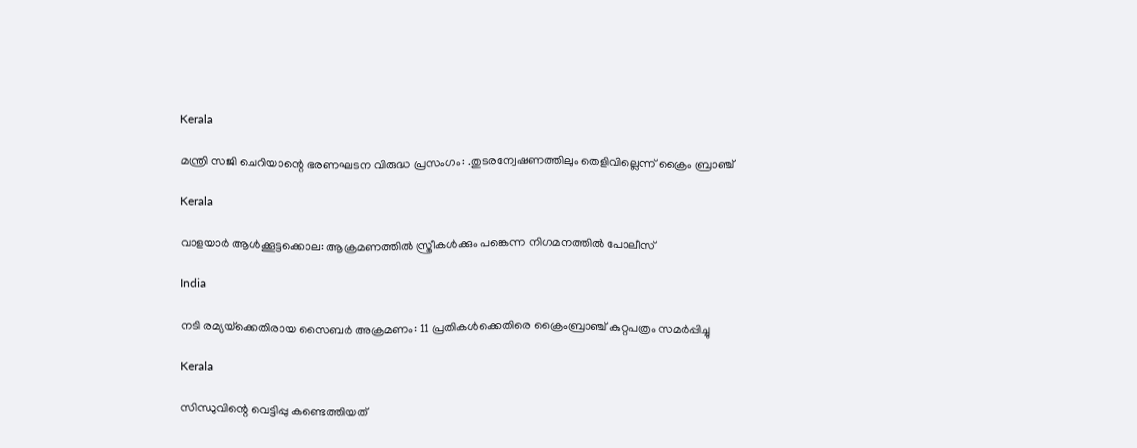Kerala

മന്ത്രി സജി ചെറിയാന്റെ ഭരണഘടന വിരുദ്ധ പ്രസംഗം: .തുടരന്വേഷണത്തിലും തെളിവില്ലെന്ന് ക്രൈം ബ്രാഞ്ച്

Kerala

വാളയാർ ആൾക്കൂട്ടക്കൊല: ആക്രമണത്തിൽ സ്ത്രീകൾക്കും പങ്കെന്ന നിഗമനത്തിൽ പോലീസ്‌

India

നടി രമ്യയ്‌ക്കെതിരായ സൈബര്‍ അക്രമണം: 11 പ്രതികള്‍ക്കെതിരെ ക്രൈംബ്രാഞ്ച് കുറ്റപത്രം സമര്‍പ്പിച്ചു

Kerala

സിന്ധുവിന്റെ വെട്ടിപ്പു കണ്ടെത്തിയത്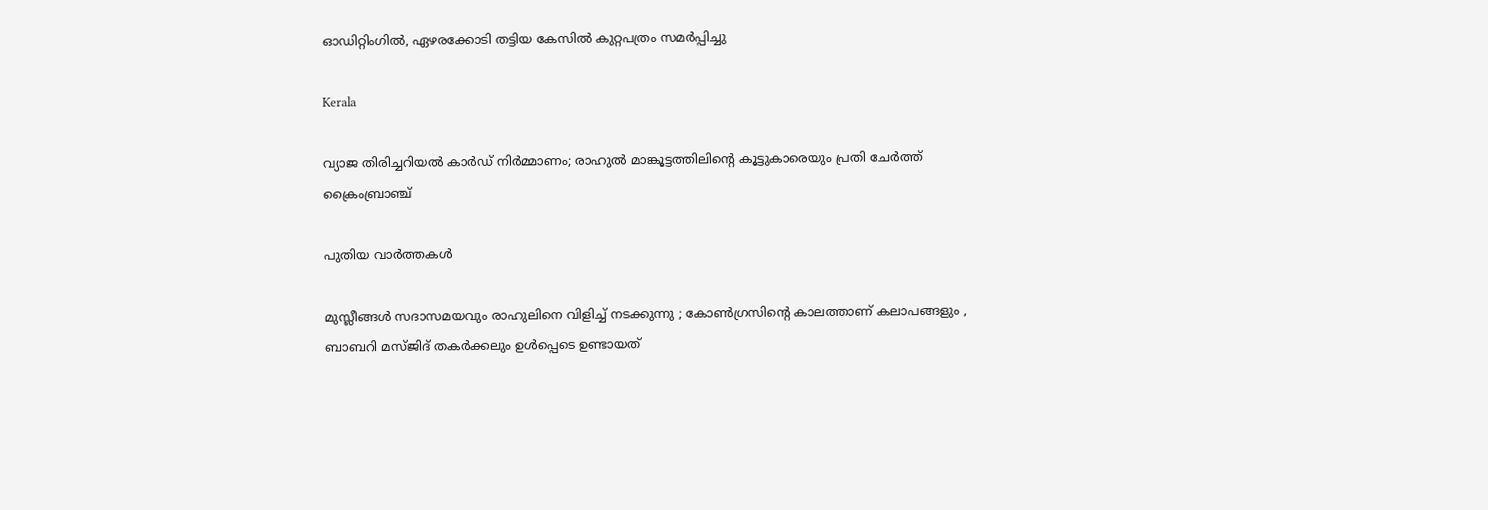ഓഡിറ്റിംഗില്‍, ഏഴരക്കോടി തട്ടിയ കേസില്‍ കുറ്റപത്രം സമര്‍പ്പിച്ചു

Kerala

വ്യാജ തിരിച്ചറിയല്‍ കാര്‍ഡ് നിര്‍മ്മാണം; രാഹുല്‍ മാങ്കൂട്ടത്തിലിന്റെ കൂട്ടുകാരെയും പ്രതി ചേര്‍ത്ത് ക്രൈംബ്രാഞ്ച്

പുതിയ വാര്‍ത്തകള്‍

മുസ്ലീങ്ങൾ സദാസമയവും രാഹുലിനെ വിളിച്ച് നടക്കുന്നു ; കോൺഗ്രസിന്റെ കാലത്താണ് കലാപങ്ങളും , ബാബറി മസ്ജിദ് തകർക്കലും ഉൾപ്പെടെ ഉണ്ടായത്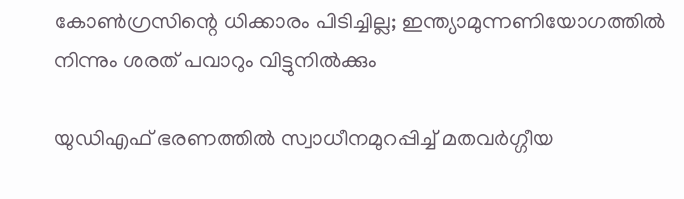കോണ്‍ഗ്രസിന്റെ ധിക്കാരം പിടിച്ചില്ല; ഇന്ത്യാമുന്നണിയോഗത്തില്‍ നിന്നും ശരത് പവാറും വിട്ടുനില്‍ക്കും

യുഡിഎഫ് ഭരണത്തില്‍ സ്വാധീനമുറപ്പിച്ച് മതവര്‍ഗ്ഗീയ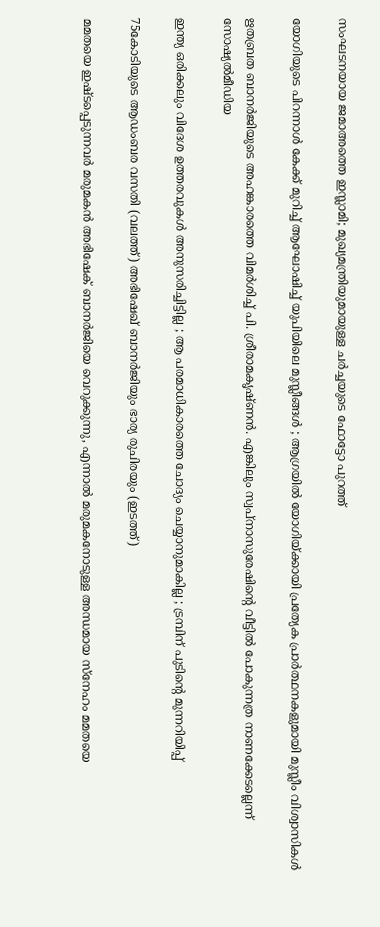സംഘടനയായ ജമാഅത്തെ ഇസ്ലാമി; മുഖ്യമന്ത്രിയുമായുള്ള ചര്‍ച്ചയുടെ ഫോട്ടോ പുറത്ത്

യോഗിയുടെ പിറന്നാൾ കേക്ക് മുറിച്ച് ആഘോഷിച്ച് യുപിയിലെ മുസ്ലീങ്ങൾ ; ആഗ്രയിൽ യോഗിയ്‌ക്കായി പ്രത്യേക പ്രാർത്ഥനകളുമായി മുസ്ലീം വിശ്വാസികൾ

ഋതബ്രത ബാനര്‍ജിയുടെ അഹങ്കാരത്തെ വിമര്‍ശിച്ച് പി. ശ്രീരാമകൃഷ്ണൻ. എങ്കിലും സ്വപ്നാസുരേഷിന്റെ വീട്ടില്‍ പോകുന്നത്ര നാണക്കേടല്ലെന്ന് സോഷ്യല്‍മീഡിയ

ഇന്ത്യ ഒരിക്കലും വിദേശ ഉത്തരവുകൾ അനുസരിച്ചിട്ടില്ല ; ആ പരമാധികാരത്തെ ചോദ്യം ചെയ്യാനുമാകില്ല ; ട്രമ്പിന് പുടിന്റെ മുന്നറിയിപ്പ്

75കോടിയുടെ ആഡംബര വസതി (വലത്ത്) അഭിഷേഖ് ബാനര്‍ജിയും ഭാര്യ രുചിരയും (ഇടത്ത്)

മമതയെ ഇഷ്ടപ്പെടുന്നവര്‍ മരുമകന്‍ അഭിഷേക് ബാനര്‍ജിയെ വെറുക്കുന്നു, എന്നാല്‍ മരുമകനോടുള്ള അന്ധമായ സ്നേഹം മമതയെ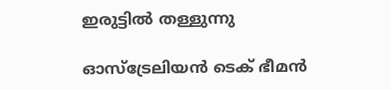ഇരുട്ടില്‍ തള്ളുന്നു

ഓസ്‌ട്രേലിയൻ ടെക് ഭീമൻ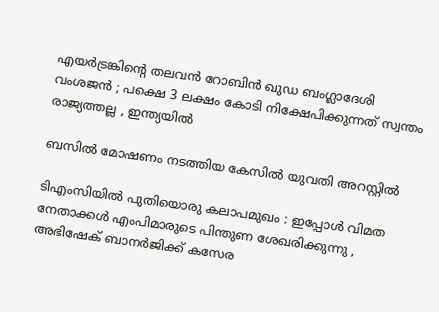എയർട്രങ്കിന്റെ തലവൻ റോബിൻ ഖുഡ ബംഗ്ലാദേശി വംശജൻ ; പക്ഷെ 3 ലക്ഷം കോടി നിക്ഷേപിക്കുന്നത് സ്വന്തം രാജ്യത്തല്ല , ഇന്ത്യയിൽ

ബസിൽ മോഷണം നടത്തിയ കേസിൽ യുവതി അറസ്റ്റിൽ

ടിഎംസിയിൽ പുതിയൊരു കലാപമുഖം : ഇപ്പോൾ വിമത നേതാക്കൾ എംപിമാരുടെ പിന്തുണ ശേഖരിക്കുന്നു , അഭിഷേക് ബാനർജിക്ക് കസേര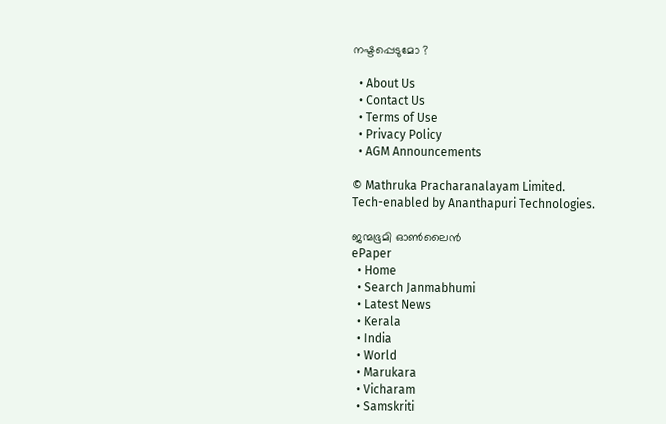നഷ്ടപ്പെടുമോ ?

  • About Us
  • Contact Us
  • Terms of Use
  • Privacy Policy
  • AGM Announcements

© Mathruka Pracharanalayam Limited.
Tech-enabled by Ananthapuri Technologies.

ജന്മഭൂമി ഓണ്‍ലൈന്‍
ePaper
  • Home
  • Search Janmabhumi
  • Latest News
  • Kerala
  • India
  • World
  • Marukara
  • Vicharam
  • Samskriti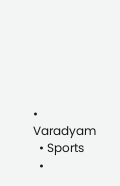• Varadyam
  • Sports
  •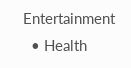Entertainment
  • Health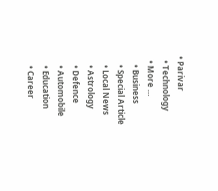• Parivar
  • Technology
  • More …
    • Business
    • Special Article
    • Local News
    • Astrology
    • Defence
    • Automobile
    • Education
    • Career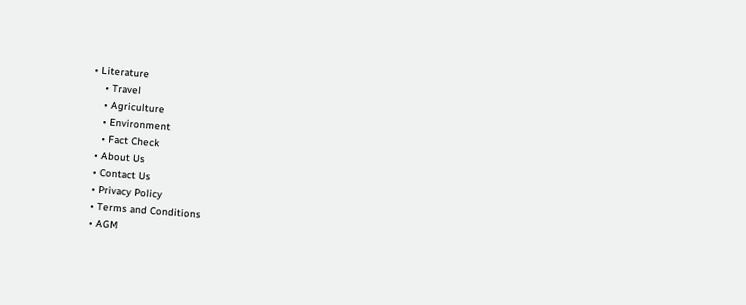• Literature
    • Travel
    • Agriculture
    • Environment
    • Fact Check
  • About Us
  • Contact Us
  • Privacy Policy
  • Terms and Conditions
  • AGM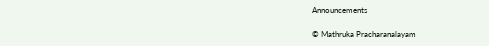Announcements

© Mathruka Pracharanalayam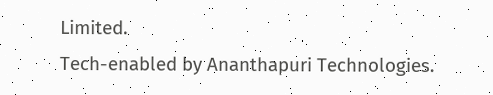Limited.
Tech-enabled by Ananthapuri Technologies.